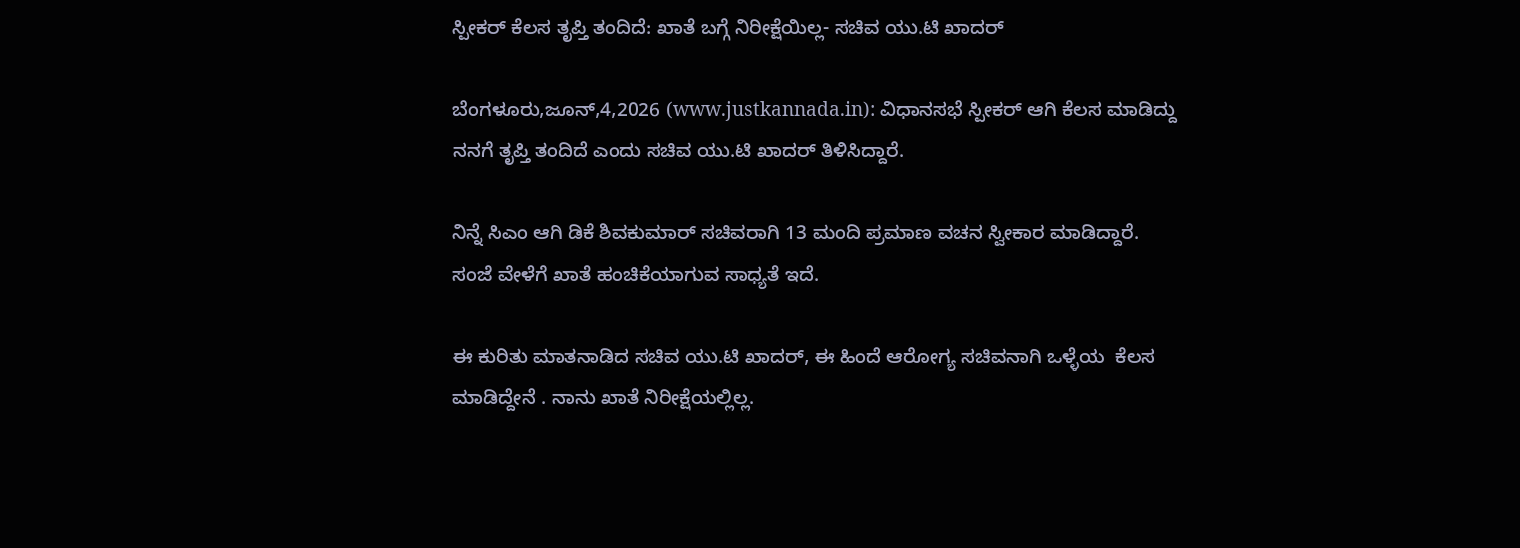ಸ್ಪೀಕರ್ ಕೆಲಸ ತೃಪ್ತಿ ತಂದಿದೆ: ಖಾತೆ ಬಗ್ಗೆ ನಿರೀಕ್ಷೆಯಿಲ್ಲ- ಸಚಿವ ಯು.ಟಿ ಖಾದರ್

ಬೆಂಗಳೂರು,ಜೂನ್,4,2026 (www.justkannada.in): ವಿಧಾನಸಭೆ ಸ್ಪೀಕರ್ ಆಗಿ ಕೆಲಸ ಮಾಡಿದ್ದು ನನಗೆ ತೃಪ್ತಿ ತಂದಿದೆ ಎಂದು ಸಚಿವ ಯು.ಟಿ ಖಾದರ್ ತಿಳಿಸಿದ್ದಾರೆ.

ನಿನ್ನೆ ಸಿಎಂ ಆಗಿ ಡಿಕೆ ಶಿವಕುಮಾರ್ ಸಚಿವರಾಗಿ 13 ಮಂದಿ ಪ್ರಮಾಣ ವಚನ ಸ್ವೀಕಾರ ಮಾಡಿದ್ದಾರೆ. ಸಂಜೆ ವೇಳೆಗೆ ಖಾತೆ ಹಂಚಿಕೆಯಾಗುವ ಸಾಧ್ಯತೆ ಇದೆ.

ಈ ಕುರಿತು ಮಾತನಾಡಿದ ಸಚಿವ ಯು.ಟಿ ಖಾದರ್, ಈ ಹಿಂದೆ ಆರೋಗ್ಯ ಸಚಿವನಾಗಿ ಒಳ್ಳೆಯ  ಕೆಲಸ ಮಾಡಿದ್ದೇನೆ . ನಾನು ಖಾತೆ ನಿರೀಕ್ಷೆಯಲ್ಲಿಲ್ಲ.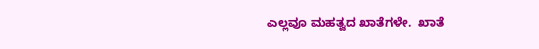ಎಲ್ಲವೂ ಮಹತ್ವದ ಖಾತೆಗಳೇ.  ಖಾತೆ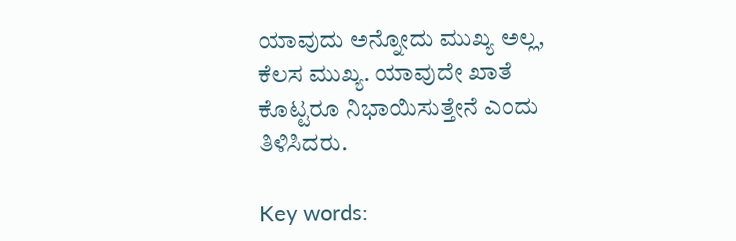ಯಾವುದು ಅನ್ನೋದು ಮುಖ್ಯ ಅಲ್ಲ,  ಕೆಲಸ ಮುಖ್ಯ. ಯಾವುದೇ ಖಾತೆ ಕೊಟ್ಟರೂ ನಿಭಾಯಿಸುತ್ತೇನೆ ಎಂದು ತಿಳಿಸಿದರು.

Key words: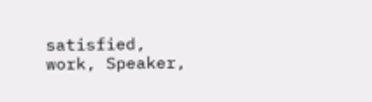satisfied, work, Speaker,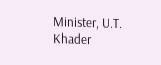Minister, U.T. Khader